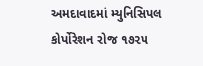અમદાવાદમાં મ્યુનિસિપલ કોર્પોરેશન રોજ ૧૭૨૫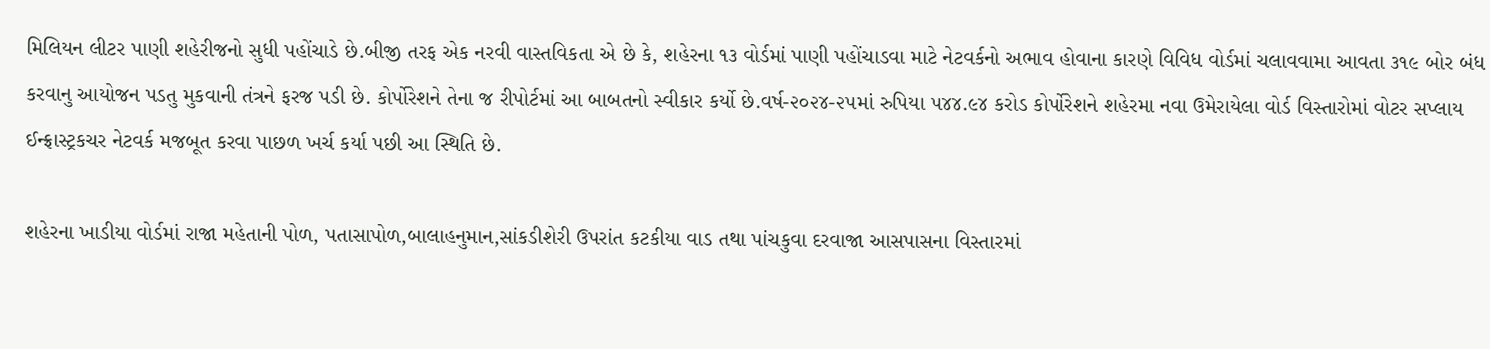મિલિયન લીટર પાણી શહેરીજનો સુધી પહોંચાડે છે.બીજી તરફ એક નરવી વાસ્તવિકતા એ છે કે, શહેરના ૧૩ વોર્ડમાં પાણી પહોંચાડવા માટે નેટવર્કનો અભાવ હોવાના કારણે વિવિધ વોર્ડમાં ચલાવવામા આવતા ૩૧૯ બોર બંધ કરવાનુ આયોજન પડતુ મુકવાની તંત્રને ફરજ પડી છે. કોર્પોરેશને તેના જ રીપોર્ટમાં આ બાબતનો સ્વીકાર કર્યો છે.વર્ષ-૨૦૨૪-૨૫માં રુપિયા ૫૪૪.૯૪ કરોડ કોર્પોરેશને શહેરમા નવા ઉમેરાયેલા વોર્ડ વિસ્તારોમાં વોટર સપ્લાય ઈન્ફ્રાસ્ટ્રકચર નેટવર્ક મજબૂત કરવા પાછળ ખર્ચ કર્યા પછી આ સ્થિતિ છે.

શહેરના ખાડીયા વોર્ડમાં રાજા મહેતાની પોળ, પતાસાપોળ,બાલાહનુમાન,સાંકડીશેરી ઉપરાંત કટકીયા વાડ તથા પાંચકુવા દરવાજા આસપાસના વિસ્તારમાં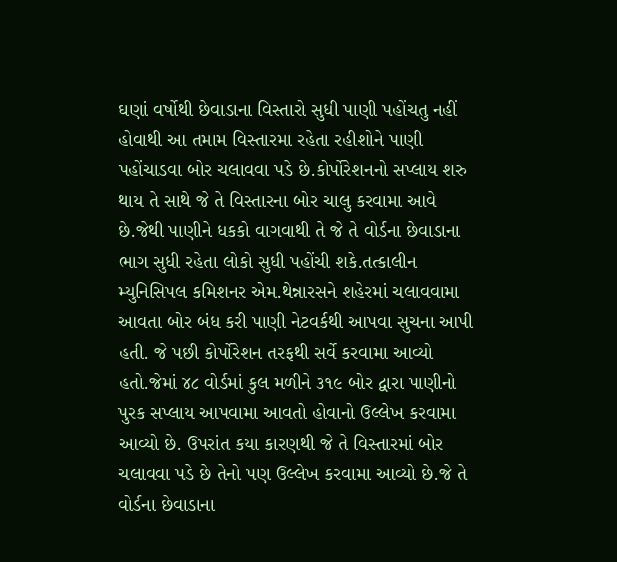ઘણાં વર્ષોથી છેવાડાના વિસ્તારો સુધી પાણી પહોંચતુ નહીં હોવાથી આ તમામ વિસ્તારમા રહેતા રહીશોને પાણી પહોંચાડવા બોર ચલાવવા પડે છે.કોર્પોરેશનનો સપ્લાય શરુ થાય તે સાથે જે તે વિસ્તારના બોર ચાલુ કરવામા આવે છે.જેથી પાણીને ધકકો વાગવાથી તે જે તે વોર્ડના છેવાડાના ભાગ સુધી રહેતા લોકો સુધી પહોંચી શકે.તત્કાલીન મ્યુનિસિપલ કમિશનર એમ.થેન્નારસને શહેરમાં ચલાવવામા આવતા બોર બંધ કરી પાણી નેટવર્કથી આપવા સુચના આપી હતી. જે પછી કોર્પોરેશન તરફથી સર્વે કરવામા આવ્યો હતો.જેમાં ૪૮ વોર્ડમાં કુલ મળીને ૩૧૯ બોર દ્વારા પાણીનો પુરક સપ્લાય આપવામા આવતો હોવાનો ઉલ્લેખ કરવામા આવ્યો છે. ઉપરાંત કયા કારણથી જે તે વિસ્તારમાં બોર ચલાવવા પડે છે તેનો પણ ઉલ્લેખ કરવામા આવ્યો છે.જે તે વોર્ડના છેવાડાના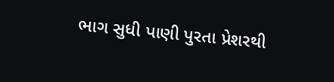ભાગ સુધી પાણી પુરતા પ્રેશરથી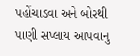પહોંચાડવા અને બોરથી પાણી સપ્લાય આપવાનુ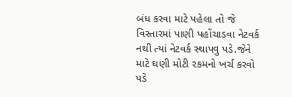બંધ કરવા માટે પહેલા તો જે વિસ્તારમાં પાણી પહોંચાડવા નેટવર્ક નથી ત્યાં નેટવર્ક સ્થાપવુ પડે.જેને માટે ઘણી મોટી રકમનો ખર્ચ કરવો પડે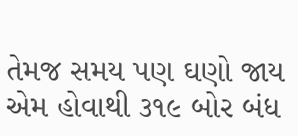તેમજ સમય પણ ઘણો જાય એમ હોવાથી ૩૧૯ બોર બંધ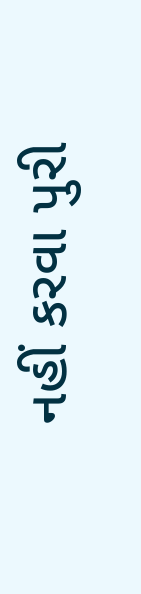નહીં કરવા પુરી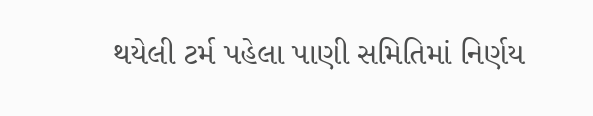થયેલી ટર્મ પહેલા પાણી સમિતિમાં નિર્ણય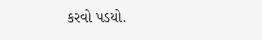કરવો પડયો.